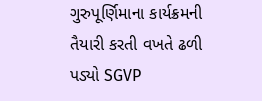ગુરુપૂર્ણિમાના કાર્યક્રમની તૈયારી કરતી વખતે ઢળી પડ્યો SGVP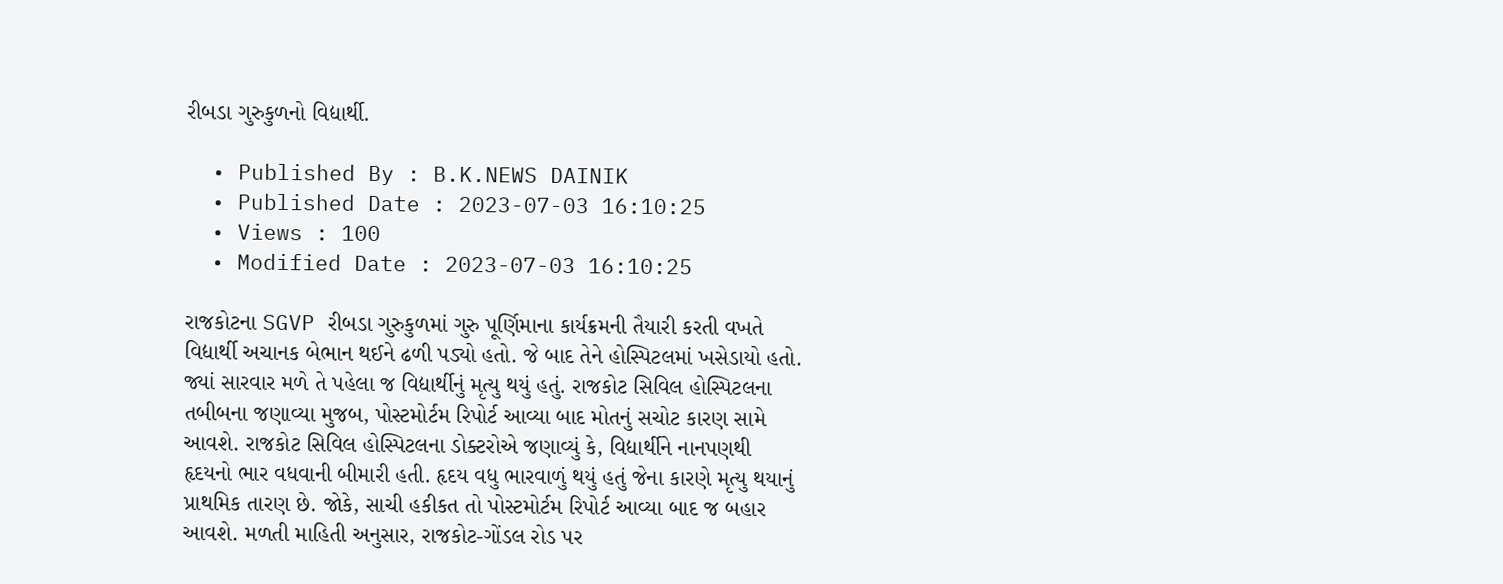રીબડા ગુરુકુળનો વિદ્યાર્થી.

  • Published By : B.K.NEWS DAINIK
  • Published Date : 2023-07-03 16:10:25
  • Views : 100
  • Modified Date : 2023-07-03 16:10:25

રાજકોટના SGVP રીબડા ગુરુકુળમાં ગુરુ પૂર્ણિમાના કાર્યક્રમની તૈયારી કરતી વખતે વિદ્યાર્થી અચાનક બેભાન થઈને ઢળી પડ્યો હતો. જે બાદ તેને હોસ્પિટલમાં ખસેડાયો હતો. જ્યાં સારવાર મળે તે પહેલા જ વિદ્યાર્થીનું મૃત્યુ થયું હતું. રાજકોટ સિવિલ હોસ્પિટલના તબીબના જણાવ્યા મુજબ, પોસ્ટમોર્ટમ રિપોર્ટ આવ્યા બાદ મોતનું સચોટ કારણ સામે આવશે. રાજકોટ સિવિલ હોસ્પિટલના ડોક્ટરોએ જણાવ્યું કે, વિદ્યાર્થીને નાનપણથી હૃદયનો ભાર વધવાની બીમારી હતી. હૃદય વધુ ભારવાળું થયું હતું જેના કારણે મૃત્યુ થયાનું પ્રાથમિક તારણ છે. જોકે, સાચી હકીકત તો પોસ્ટમોર્ટમ રિપોર્ટ આવ્યા બાદ જ બહાર આવશે. મળતી માહિતી અનુસાર, રાજકોટ-ગોંડલ રોડ પર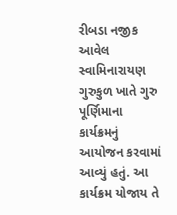રીબડા નજીક આવેલ સ્વામિનારાયણ ગુરુકુળ ખાતે ગુરુ પૂર્ણિમાના કાર્યક્રમનું આયોજન કરવામાં આવ્યું હતું. આ કાર્યક્રમ યોજાય તે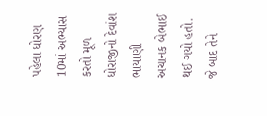પહેલા ધોરણ 10માં અભ્યાસ કરતો મૂળ ધોરાજીનો દેવાંશ ભાયાણી અચાનક બેભાઈ થઈ ગયો હતો. જે બાદ તેને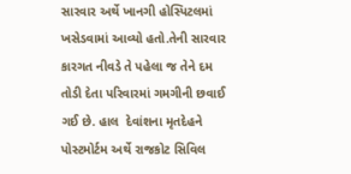સારવાર અર્થે ખાનગી હોસ્પિટલમાં ખસેડવામાં આવ્યો હતો.તેની સારવાર કારગત નીવડે તે પહેલા જ તેને દમ તોડી દેતા પરિવારમાં ગમગીની છવાઈ ગઈ છે. હાલ  દેવાંશના મૃતદેહને પોસ્ટમોર્ટમ અર્થે રાજકોટ સિવિલ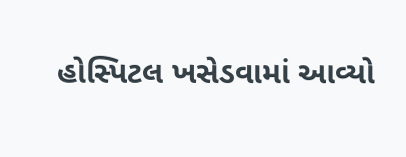હોસ્પિટલ ખસેડવામાં આવ્યો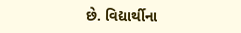છે. વિદ્યાર્થીના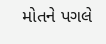મોતને પગલે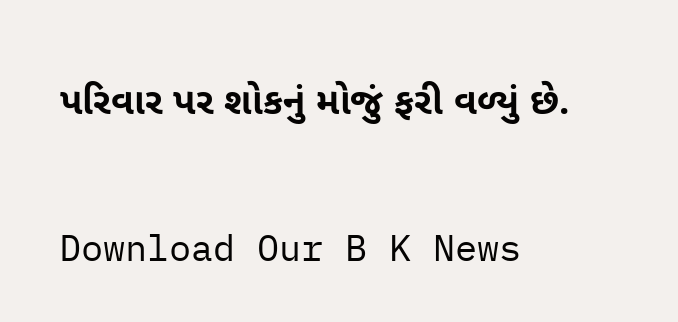પરિવાર પર શોકનું મોજું ફરી વળ્યું છે.

Download Our B K News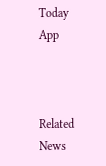Today App



Related News